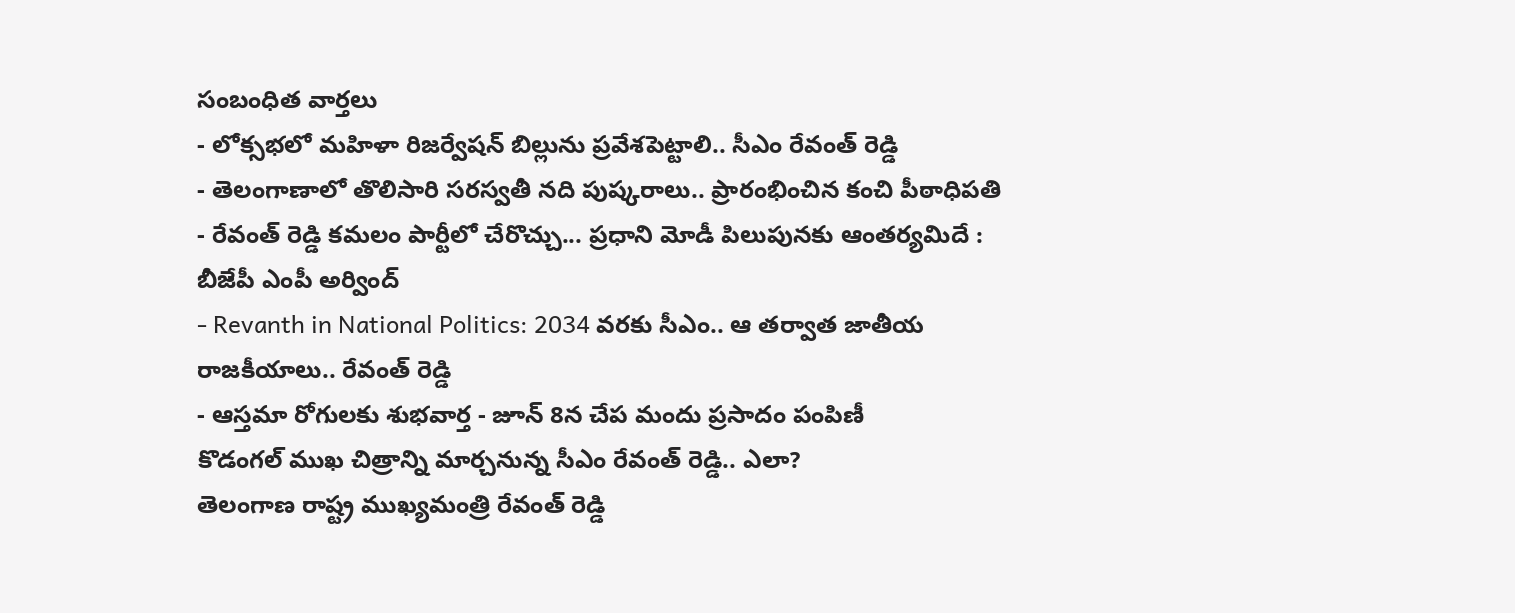సంబంధిత వార్తలు
- లోక్సభలో మహిళా రిజర్వేషన్ బిల్లును ప్రవేశపెట్టాలి.. సీఎం రేవంత్ రెడ్డి
- తెలంగాణాలో తొలిసారి సరస్వతీ నది పుష్కరాలు.. ప్రారంభించిన కంచి పీఠాధిపతి
- రేవంత్ రెడ్డి కమలం పార్టీలో చేరొచ్చు... ప్రధాని మోడీ పిలుపునకు ఆంతర్యమిదే : బీజేపీ ఎంపీ అర్వింద్
- Revanth in National Politics: 2034 వరకు సీఎం.. ఆ తర్వాత జాతీయ రాజకీయాలు.. రేవంత్ రెడ్డి
- ఆస్తమా రోగులకు శుభవార్త - జూన్ 8న చేప మందు ప్రసాదం పంపిణీ
కొడంగల్ ముఖ చిత్రాన్ని మార్చనున్న సీఎం రేవంత్ రెడ్డి.. ఎలా?
తెలంగాణ రాష్ట్ర ముఖ్యమంత్రి రేవంత్ రెడ్డి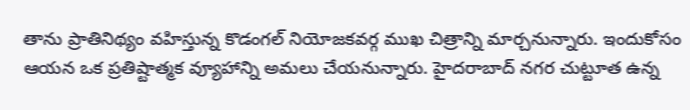తాను ప్రాతినిథ్యం వహిస్తున్న కొడంగల్ నియోజకవర్గ ముఖ చిత్రాన్ని మార్చనున్నారు. ఇందుకోసం ఆయన ఒక ప్రతిష్టాత్మక వ్యూహాన్ని అమలు చేయనున్నారు. హైదరాబాద్ నగర చుట్టూత ఉన్న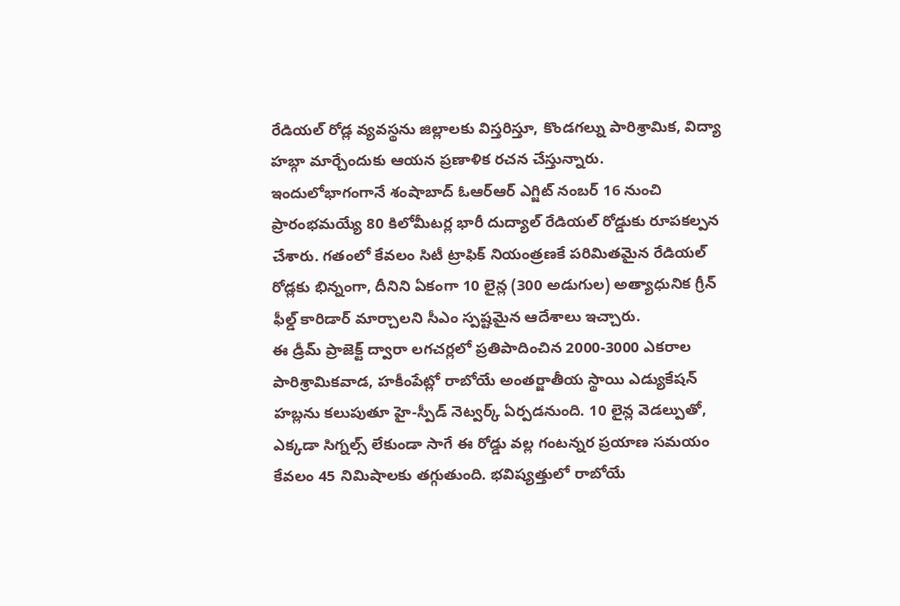రేడియల్ రోడ్ల వ్యవస్థను జిల్లాలకు విస్తరిస్తూ, కొండగల్ను పారిశ్రామిక, విద్యా హబ్గా మార్చేందుకు ఆయన ప్రణాళిక రచన చేస్తున్నారు.
ఇందులోభాగంగానే శంషాబాద్ ఓఆర్ఆర్ ఎగ్జిట్ నంబర్ 16 నుంచి ప్రారంభమయ్యే 80 కిలోమీటర్ల భారీ దుద్యాల్ రేడియల్ రోడ్డుకు రూపకల్పన చేశారు. గతంలో కేవలం సిటీ ట్రాఫిక్ నియంత్రణకే పరిమితమైన రేడియల్ రోడ్లకు భిన్నంగా, దీనిని ఏకంగా 10 లైన్ల (300 అడుగుల) అత్యాధునిక గ్రీన్ ఫీల్డ్ కారిడార్ మార్చాలని సీఎం స్పష్టమైన ఆదేశాలు ఇచ్చారు.
ఈ డ్రీమ్ ప్రాజెక్ట్ ద్వారా లగచర్లలో ప్రతిపాదించిన 2000-3000 ఎకరాల పారిశ్రామికవాడ, హకీంపేట్లో రాబోయే అంతర్జాతీయ స్థాయి ఎడ్యుకేషన్ హబ్లను కలుపుతూ హై-స్పీడ్ నెట్వర్క్ ఏర్పడనుంది. 10 లైన్ల వెడల్పుతో, ఎక్కడా సిగ్నల్స్ లేకుండా సాగే ఈ రోడ్డు వల్ల గంటన్నర ప్రయాణ సమయం కేవలం 45 నిమిషాలకు తగ్గుతుంది. భవిష్యత్తులో రాబోయే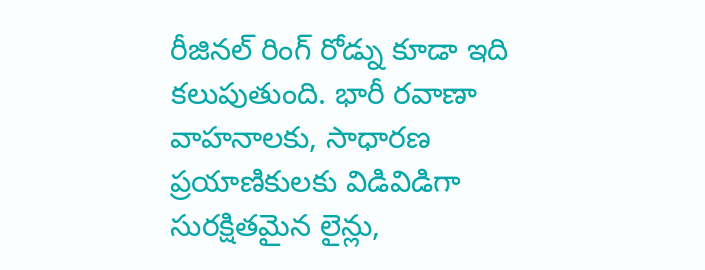రీజినల్ రింగ్ రోడ్ను కూడా ఇది కలుపుతుంది. భారీ రవాణా వాహనాలకు, సాధారణ ప్రయాణికులకు విడివిడిగా సురక్షితమైన లైన్లు,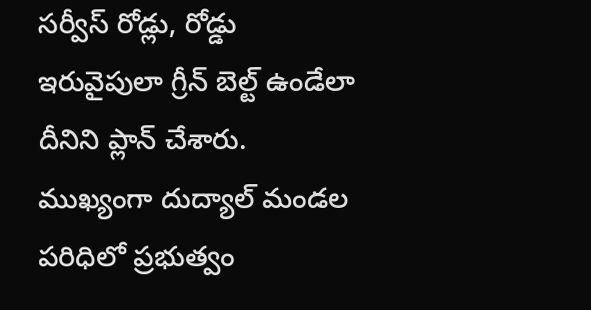సర్వీస్ రోడ్లు, రోడ్డు ఇరువైపులా గ్రీన్ బెల్ట్ ఉండేలా దీనిని ప్లాన్ చేశారు.
ముఖ్యంగా దుద్యాల్ మండల పరిధిలో ప్రభుత్వం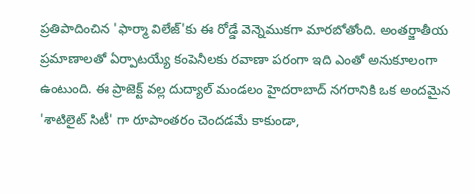ప్రతిపాదించిన 'ఫార్మా విలేజ్'కు ఈ రోడ్డే వెన్నెముకగా మారబోతోంది. అంతర్జాతీయ ప్రమాణాలతో ఏర్పాటయ్యే కంపెనీలకు రవాణా పరంగా ఇది ఎంతో అనుకూలంగా ఉంటుంది. ఈ ప్రాజెక్ట్ వల్ల దుద్యాల్ మండలం హైదరాబాద్ నగరానికి ఒక అందమైన 'శాటిలైట్ సిటీ' గా రూపాంతరం చెందడమే కాకుండా,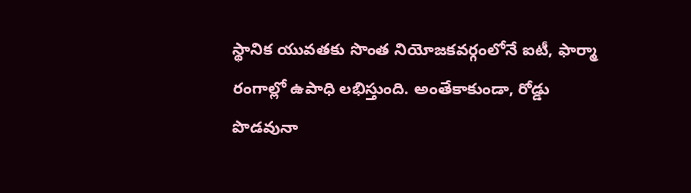స్థానిక యువతకు సొంత నియోజకవర్గంలోనే ఐటీ, ఫార్మా రంగాల్లో ఉపాధి లభిస్తుంది. అంతేకాకుండా, రోడ్డు పొడవునా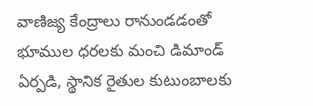వాణిజ్య కేంద్రాలు రానుండడంతో భూముల ధరలకు మంచి డిమాండ్ ఏర్పడి, స్థానిక రైతుల కుటుంబాలకు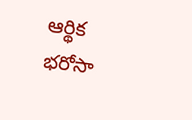ఆర్థిక భరోసా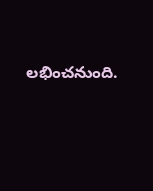లభించనుంది.